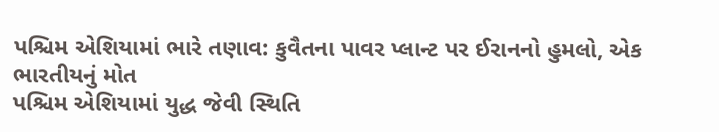પશ્ચિમ એશિયામાં ભારે તણાવ: કુવૈતના પાવર પ્લાન્ટ પર ઈરાનનો હુમલો, એક ભારતીયનું મોત
પશ્ચિમ એશિયામાં યુદ્ધ જેવી સ્થિતિ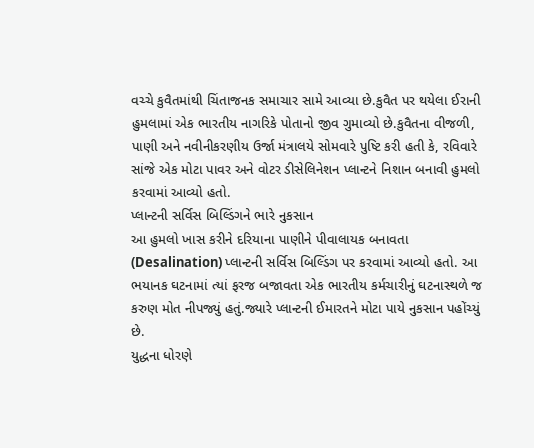વચ્ચે કુવૈતમાંથી ચિંતાજનક સમાચાર સામે આવ્યા છે.કુવૈત પર થયેલા ઈરાની હુમલામાં એક ભારતીય નાગરિકે પોતાનો જીવ ગુમાવ્યો છે.કુવૈતના વીજળી, પાણી અને નવીનીકરણીય ઉર્જા મંત્રાલયે સોમવારે પુષ્ટિ કરી હતી કે, રવિવારે સાંજે એક મોટા પાવર અને વોટર ડીસેલિનેશન પ્લાન્ટને નિશાન બનાવી હુમલો કરવામાં આવ્યો હતો.
પ્લાન્ટની સર્વિસ બિલ્ડિંગને ભારે નુકસાન
આ હુમલો ખાસ કરીને દરિયાના પાણીને પીવાલાયક બનાવતા (Desalination) પ્લાન્ટની સર્વિસ બિલ્ડિંગ પર કરવામાં આવ્યો હતો. આ ભયાનક ઘટનામાં ત્યાં ફરજ બજાવતા એક ભારતીય કર્મચારીનું ઘટનાસ્થળે જ કરુણ મોત નીપજ્યું હતું.જ્યારે પ્લાન્ટની ઈમારતને મોટા પાયે નુકસાન પહોંચ્યું છે.
યુદ્ધના ધોરણે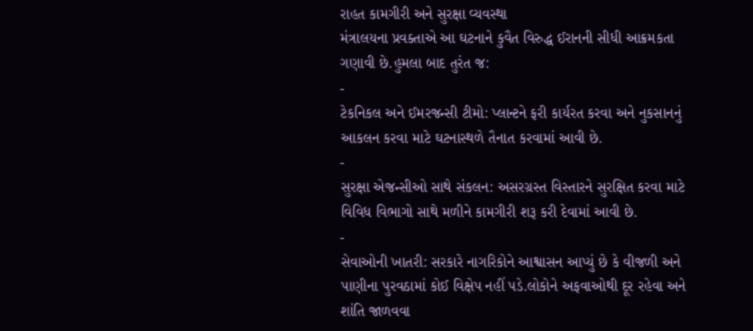રાહત કામગીરી અને સુરક્ષા વ્યવસ્થા
મંત્રાલયના પ્રવક્તાએ આ ઘટનાને કુવૈત વિરુદ્ધ ઈરાનની સીધી આક્રમકતા ગણાવી છે.હુમલા બાદ તુરંત જ:
-
ટેકનિકલ અને ઈમરજન્સી ટીમો: પ્લાન્ટને ફરી કાર્યરત કરવા અને નુકસાનનું આકલન કરવા માટે ઘટનાસ્થળે તૈનાત કરવામાં આવી છે.
-
સુરક્ષા એજન્સીઓ સાથે સંકલન: અસરગ્રસ્ત વિસ્તારને સુરક્ષિત કરવા માટે વિવિધ વિભાગો સાથે મળીને કામગીરી શરૂ કરી દેવામાં આવી છે.
-
સેવાઓની ખાતરી: સરકારે નાગરિકોને આશ્વાસન આપ્યું છે કે વીજળી અને પાણીના પુરવઠામાં કોઈ વિક્ષેપ નહીં પડે.લોકોને અફવાઓથી દૂર રહેવા અને શાંતિ જાળવવા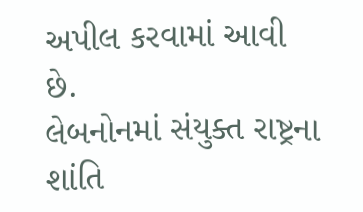અપીલ કરવામાં આવી છે.
લેબનોનમાં સંયુક્ત રાષ્ટ્રના શાંતિ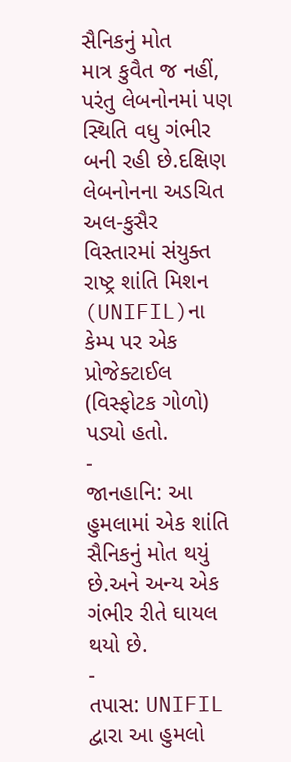સૈનિકનું મોત
માત્ર કુવૈત જ નહીં, પરંતુ લેબનોનમાં પણ સ્થિતિ વધુ ગંભીર બની રહી છે.દક્ષિણ લેબનોનના અડચિત અલ-કુસૈર વિસ્તારમાં સંયુક્ત રાષ્ટ્ર શાંતિ મિશન (UNIFIL)ના કેમ્પ પર એક પ્રોજેક્ટાઈલ (વિસ્ફોટક ગોળો) પડ્યો હતો.
-
જાનહાનિ: આ હુમલામાં એક શાંતિ સૈનિકનું મોત થયું છે.અને અન્ય એક ગંભીર રીતે ઘાયલ થયો છે.
-
તપાસ: UNIFIL દ્વારા આ હુમલો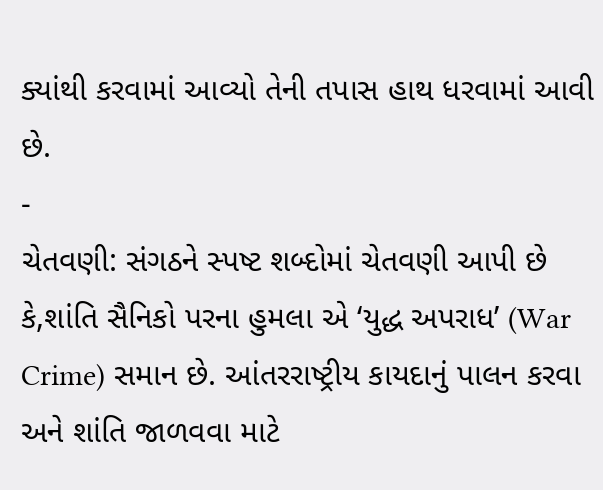ક્યાંથી કરવામાં આવ્યો તેની તપાસ હાથ ધરવામાં આવી છે.
-
ચેતવણી: સંગઠને સ્પષ્ટ શબ્દોમાં ચેતવણી આપી છે કે,શાંતિ સૈનિકો પરના હુમલા એ ‘યુદ્ધ અપરાધ’ (War Crime) સમાન છે. આંતરરાષ્ટ્રીય કાયદાનું પાલન કરવા અને શાંતિ જાળવવા માટે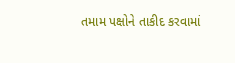તમામ પક્ષોને તાકીદ કરવામાં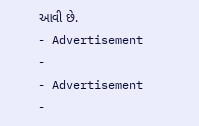આવી છે.
- Advertisement -
- Advertisement -